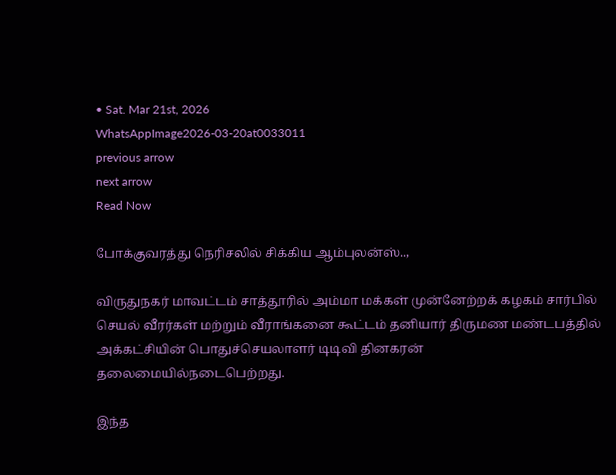• Sat. Mar 21st, 2026
WhatsAppImage2026-03-20at0033011
previous arrow
next arrow
Read Now

போக்குவரத்து நெரிசலில் சிக்கிய ஆம்புலன்ஸ்..,

விருதுநகர் மாவட்டம் சாத்தூரில் அம்மா மக்கள் முன்னேற்றக் கழகம் சார்பில் செயல் வீரர்கள் மற்றும் வீராங்கனை கூட்டம் தனியார் திருமண மண்டபத்தில் அக்கட்சியின் பொதுச்செயலாளர் டிடிவி தினகரன் தலைமையில்நடைபெற்றது.

இந்த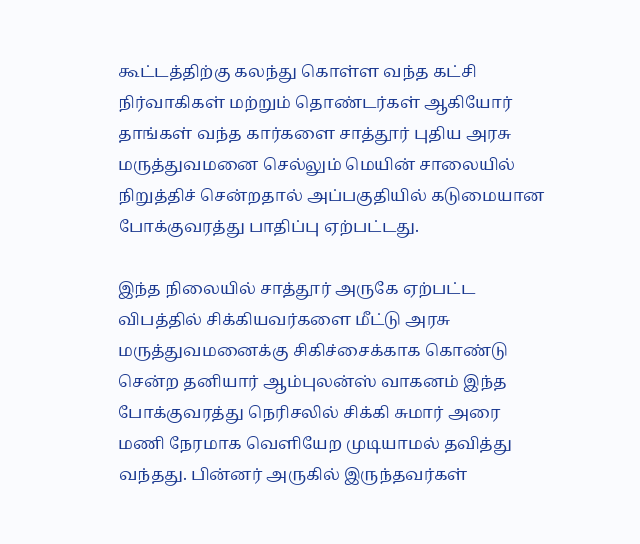கூட்டத்திற்கு கலந்து கொள்ள வந்த கட்சி நிர்வாகிகள் மற்றும் தொண்டர்கள் ஆகியோர் தாங்கள் வந்த கார்களை சாத்தூர் புதிய அரசு மருத்துவமனை செல்லும் மெயின் சாலையில் நிறுத்திச் சென்றதால் அப்பகுதியில் கடுமையான போக்குவரத்து பாதிப்பு ஏற்பட்டது.

இந்த நிலையில் சாத்தூர் அருகே ஏற்பட்ட விபத்தில் சிக்கியவர்களை மீட்டு அரசு மருத்துவமனைக்கு சிகிச்சைக்காக கொண்டு சென்ற தனியார் ஆம்புலன்ஸ் வாகனம் இந்த போக்குவரத்து நெரிசலில் சிக்கி சுமார் அரை மணி நேரமாக வெளியேற முடியாமல் தவித்து வந்தது. பின்னர் அருகில் இருந்தவர்கள்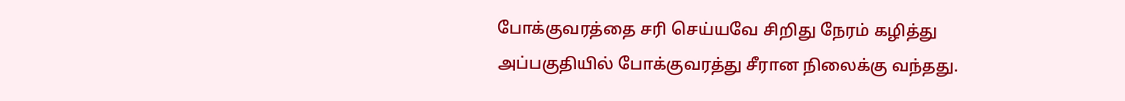போக்குவரத்தை சரி செய்யவே சிறிது நேரம் கழித்து அப்பகுதியில் போக்குவரத்து சீரான நிலைக்கு வந்தது.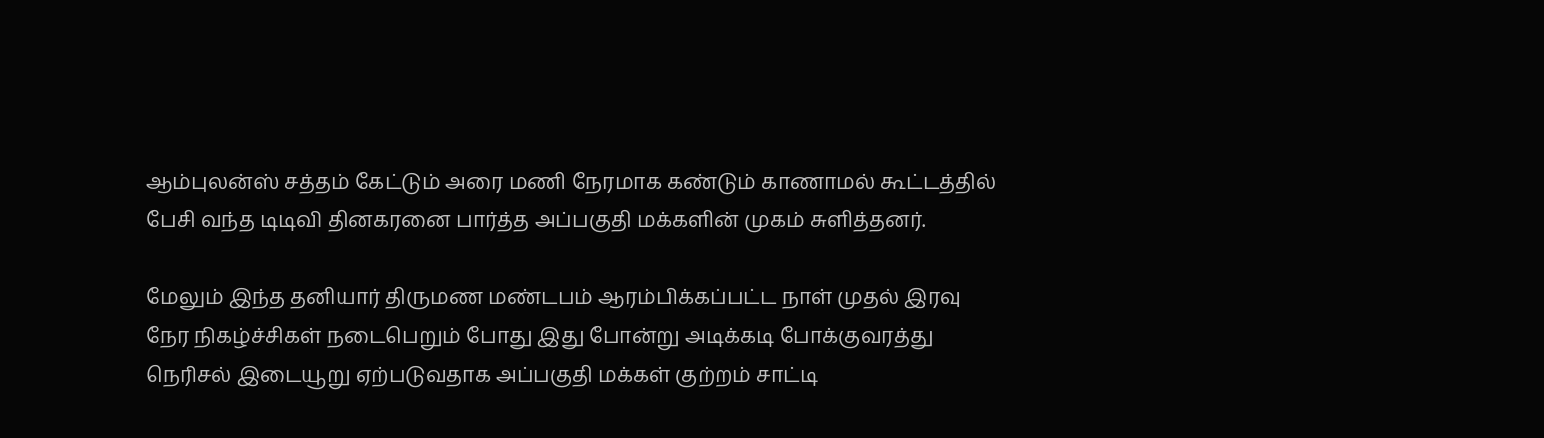ஆம்புலன்ஸ் சத்தம் கேட்டும் அரை மணி நேரமாக கண்டும் காணாமல் கூட்டத்தில் பேசி வந்த டிடிவி தினகரனை பார்த்த அப்பகுதி மக்களின் முகம் சுளித்தனர்.

மேலும் இந்த தனியார் திருமண மண்டபம் ஆரம்பிக்கப்பட்ட நாள் முதல் இரவு நேர நிகழ்ச்சிகள் நடைபெறும் போது இது போன்று அடிக்கடி போக்குவரத்து நெரிசல் இடையூறு ஏற்படுவதாக அப்பகுதி மக்கள் குற்றம் சாட்டி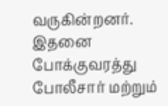வருகின்றனர். இதனை போக்குவரத்து போலீசார் மற்றும்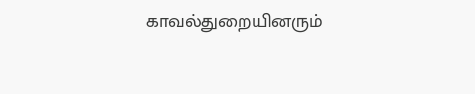காவல்துறையினரும்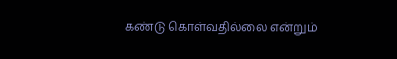கண்டு கொள்வதில்லை என்றும்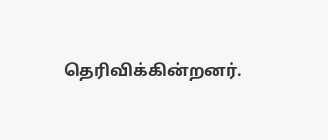தெரிவிக்கின்றனர்.